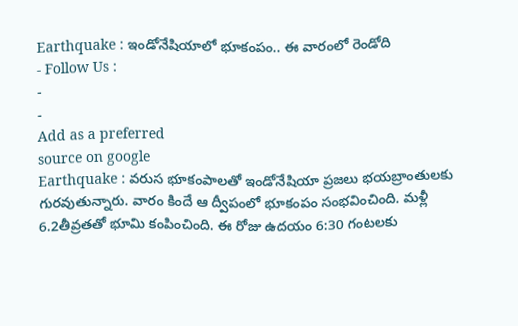Earthquake : ఇండోనేషియాలో భూకంపం.. ఈ వారంలో రెండోది
- Follow Us :
-
-
Add as a preferred
source on google
Earthquake : వరుస భూకంపాలతో ఇండోనేషియా ప్రజలు భయబ్రాంతులకు గురవుతున్నారు. వారం కిందే ఆ ద్వీపంలో భూకంపం సంభవించింది. మళ్లీ 6.2తీవ్రతతో భూమి కంపించింది. ఈ రోజు ఉదయం 6:30 గంటలకు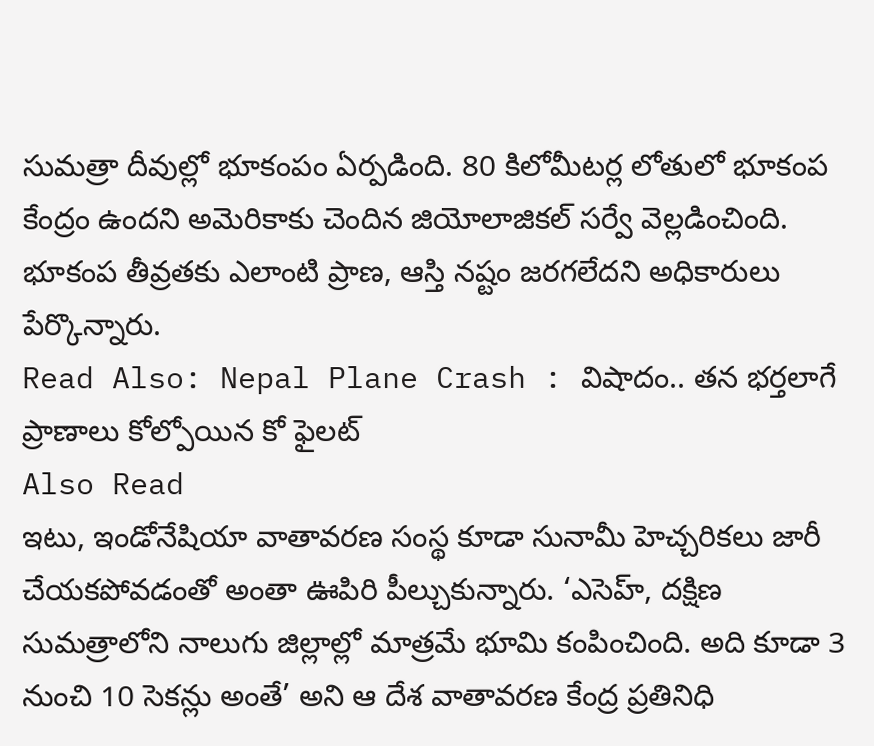సుమత్రా దీవుల్లో భూకంపం ఏర్పడింది. 80 కిలోమీటర్ల లోతులో భూకంప కేంద్రం ఉందని అమెరికాకు చెందిన జియోలాజికల్ సర్వే వెల్లడించింది. భూకంప తీవ్రతకు ఎలాంటి ప్రాణ, ఆస్తి నష్టం జరగలేదని అధికారులు పేర్కొన్నారు.
Read Also: Nepal Plane Crash : విషాదం.. తన భర్తలాగే ప్రాణాలు కోల్పోయిన కో ఫైలట్
Also Read
ఇటు, ఇండోనేషియా వాతావరణ సంస్థ కూడా సునామీ హెచ్చరికలు జారీ చేయకపోవడంతో అంతా ఊపిరి పీల్చుకున్నారు. ‘ఎసెహ్, దక్షిణ సుమత్రాలోని నాలుగు జిల్లాల్లో మాత్రమే భూమి కంపించింది. అది కూడా 3 నుంచి 10 సెకన్లు అంతే’ అని ఆ దేశ వాతావరణ కేంద్ర ప్రతినిధి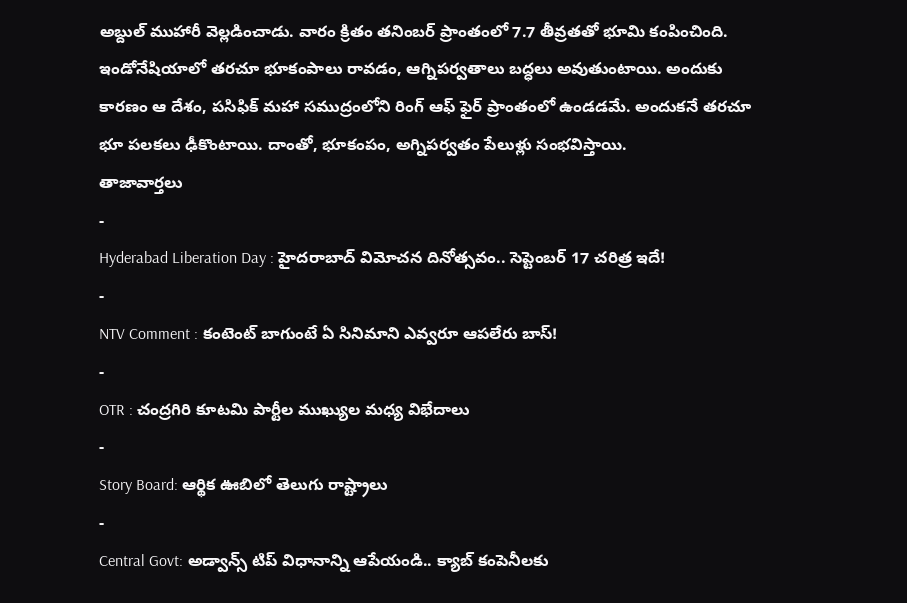అబ్దుల్ ముహారీ వెల్లడించాడు. వారం క్రితం తనింబర్ ప్రాంతంలో 7.7 తీవ్రతతో భూమి కంపించింది. ఇండోనేషియాలో తరచూ భూకంపాలు రావడం, ఆగ్నిపర్వతాలు బద్ధలు అవుతుంటాయి. అందుకు కారణం ఆ దేశం, పసిఫిక్ మహా సముద్రంలోని రింగ్ ఆఫ్ ఫైర్ ప్రాంతంలో ఉండడమే. అందుకనే తరచూ భూ పలకలు ఢీకొంటాయి. దాంతో, భూకంపం, అగ్నిపర్వతం పేలుళ్లు సంభవిస్తాయి.
తాజావార్తలు
-
Hyderabad Liberation Day : హైదరాబాద్ విమోచన దినోత్సవం.. సెప్టెంబర్ 17 చరిత్ర ఇదే!
-
NTV Comment : కంటెంట్ బాగుంటే ఏ సినిమాని ఎవ్వరూ ఆపలేరు బాస్!
-
OTR : చంద్రగిరి కూటమి పార్టీల ముఖ్యుల మధ్య విభేదాలు
-
Story Board: ఆర్థిక ఊబిలో తెలుగు రాష్ట్రాలు
-
Central Govt: అడ్వాన్స్ టిప్ విధానాన్ని ఆపేయండి.. క్యాబ్ కంపెనీలకు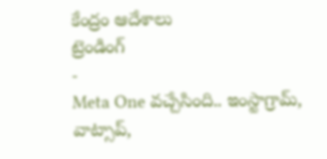కేంద్రం ఆదేశాలు
ట్రెండింగ్
-
Meta One వచ్చేసింది.. ఇంస్టాగ్రామ్, వాట్సాప్,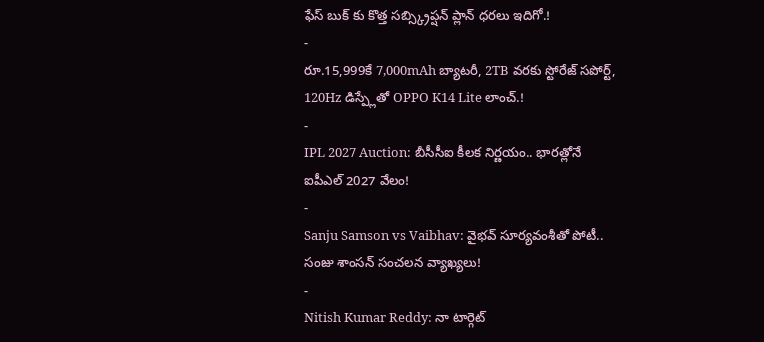ఫేస్ బుక్ కు కొత్త సబ్స్క్రిప్షన్ ప్లాన్ ధరలు ఇదిగో.!
-
రూ.15,999కే 7,000mAh బ్యాటరీ, 2TB వరకు స్టోరేజ్ సపోర్ట్, 120Hz డిస్ప్లేతో OPPO K14 Lite లాంచ్.!
-
IPL 2027 Auction: బీసీసీఐ కీలక నిర్ణయం.. భారత్లోనే ఐపీఎల్ 2027 వేలం!
-
Sanju Samson vs Vaibhav: వైభవ్ సూర్యవంశీతో పోటీ.. సంజు శాంసన్ సంచలన వ్యాఖ్యలు!
-
Nitish Kumar Reddy: నా టార్గెట్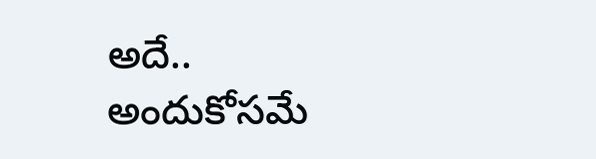అదే.. అందుకోసమే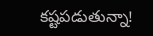కష్టపడుతున్నా!